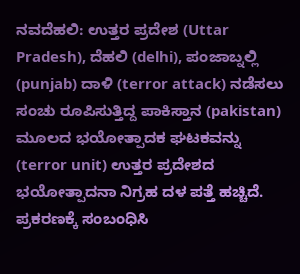ನವದೆಹಲಿ: ಉತ್ತರ ಪ್ರದೇಶ (Uttar Pradesh), ದೆಹಲಿ (delhi), ಪಂಜಾಬ್ನಲ್ಲಿ (punjab) ದಾಳಿ (terror attack) ನಡೆಸಲು ಸಂಚು ರೂಪಿಸುತ್ತಿದ್ದ ಪಾಕಿಸ್ತಾನ (pakistan) ಮೂಲದ ಭಯೋತ್ಪಾದಕ ಘಟಕವನ್ನು (terror unit) ಉತ್ತರ ಪ್ರದೇಶದ ಭಯೋತ್ಪಾದನಾ ನಿಗ್ರಹ ದಳ ಪತ್ತೆ ಹಚ್ಚಿದೆ. ಪ್ರಕರಣಕ್ಕೆ ಸಂಬಂಧಿಸಿ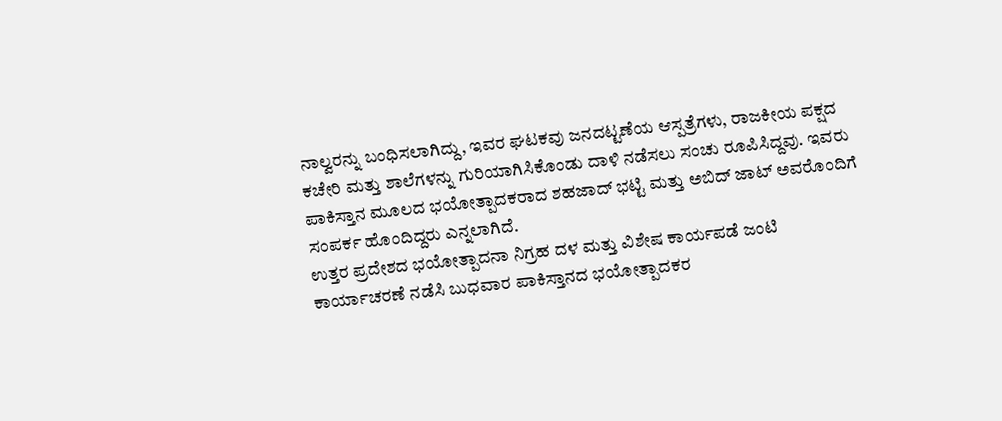ನಾಲ್ವರನ್ನು ಬಂಧಿಸಲಾಗಿದ್ದು, ಇವರ ಘಟಕವು ಜನದಟ್ಟಣೆಯ ಆಸ್ಪತ್ರೆಗಳು, ರಾಜಕೀಯ ಪಕ್ಷದ ಕಚೇರಿ ಮತ್ತು ಶಾಲೆಗಳನ್ನು ಗುರಿಯಾಗಿಸಿಕೊಂಡು ದಾಳಿ ನಡೆಸಲು ಸಂಚು ರೂಪಿಸಿದ್ದವು. ಇವರು ಪಾಕಿಸ್ತಾನ ಮೂಲದ ಭಯೋತ್ಪಾದಕರಾದ ಶಹಜಾದ್ ಭಟ್ಟಿ ಮತ್ತು ಅಬಿದ್ ಜಾಟ್ ಅವರೊಂದಿಗೆ ಸಂಪರ್ಕ ಹೊಂದಿದ್ದರು ಎನ್ನಲಾಗಿದೆ.
ಉತ್ತರ ಪ್ರದೇಶದ ಭಯೋತ್ಪಾದನಾ ನಿಗ್ರಹ ದಳ ಮತ್ತು ವಿಶೇಷ ಕಾರ್ಯಪಡೆ ಜಂಟಿ ಕಾರ್ಯಾಚರಣೆ ನಡೆಸಿ ಬುಧವಾರ ಪಾಕಿಸ್ತಾನದ ಭಯೋತ್ಪಾದಕರ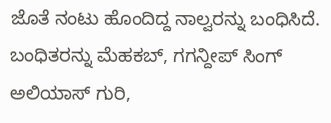ಜೊತೆ ನಂಟು ಹೊಂದಿದ್ದ ನಾಲ್ವರನ್ನು ಬಂಧಿಸಿದೆ. ಬಂಧಿತರನ್ನು ಮೆಹಕಬ್, ಗಗನ್ದೀಪ್ ಸಿಂಗ್ ಅಲಿಯಾಸ್ ಗುರಿ,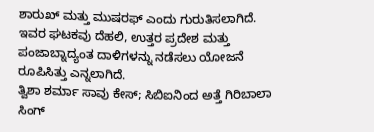ಶಾರುಖ್ ಮತ್ತು ಮುಷರಫ್ ಎಂದು ಗುರುತಿಸಲಾಗಿದೆ. ಇವರ ಘಟಕವು ದೆಹಲಿ, ಉತ್ತರ ಪ್ರದೇಶ ಮತ್ತು ಪಂಜಾಬ್ನಾದ್ಯಂತ ದಾಳಿಗಳನ್ನು ನಡೆಸಲು ಯೋಜನೆ ರೂಪಿಸಿತ್ತು ಎನ್ನಲಾಗಿದೆ.
ತ್ವಿಶಾ ಶರ್ಮಾ ಸಾವು ಕೇಸ್; ಸಿಬಿಐನಿಂದ ಅತ್ತೆ ಗಿರಿಬಾಲಾ ಸಿಂಗ್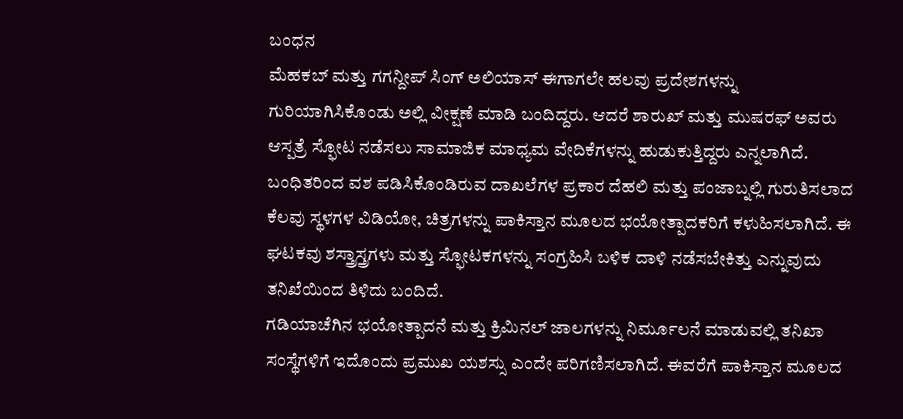ಬಂಧನ
ಮೆಹಕಬ್ ಮತ್ತು ಗಗನ್ದೀಪ್ ಸಿಂಗ್ ಅಲಿಯಾಸ್ ಈಗಾಗಲೇ ಹಲವು ಪ್ರದೇಶಗಳನ್ನು ಗುರಿಯಾಗಿಸಿಕೊಂಡು ಅಲ್ಲಿ ವೀಕ್ಷಣೆ ಮಾಡಿ ಬಂದಿದ್ದರು. ಆದರೆ ಶಾರುಖ್ ಮತ್ತು ಮುಷರಫ್ ಅವರು ಆಸ್ಪತ್ರೆ ಸ್ಫೋಟ ನಡೆಸಲು ಸಾಮಾಜಿಕ ಮಾಧ್ಯಮ ವೇದಿಕೆಗಳನ್ನು ಹುಡುಕುತ್ತಿದ್ದರು ಎನ್ನಲಾಗಿದೆ.
ಬಂಧಿತರಿಂದ ವಶ ಪಡಿಸಿಕೊಂಡಿರುವ ದಾಖಲೆಗಳ ಪ್ರಕಾರ ದೆಹಲಿ ಮತ್ತು ಪಂಜಾಬ್ನಲ್ಲಿ ಗುರುತಿಸಲಾದ ಕೆಲವು ಸ್ಥಳಗಳ ವಿಡಿಯೋ, ಚಿತ್ರಗಳನ್ನು ಪಾಕಿಸ್ತಾನ ಮೂಲದ ಭಯೋತ್ಪಾದಕರಿಗೆ ಕಳುಹಿಸಲಾಗಿದೆ. ಈ ಘಟಕವು ಶಸ್ತ್ರಾಸ್ತ್ರಗಳು ಮತ್ತು ಸ್ಫೋಟಕಗಳನ್ನು ಸಂಗ್ರಹಿಸಿ ಬಳಿಕ ದಾಳಿ ನಡೆಸಬೇಕಿತ್ತು ಎನ್ನುವುದು ತನಿಖೆಯಿಂದ ತಿಳಿದು ಬಂದಿದೆ.
ಗಡಿಯಾಚೆಗಿನ ಭಯೋತ್ಪಾದನೆ ಮತ್ತು ಕ್ರಿಮಿನಲ್ ಜಾಲಗಳನ್ನು ನಿರ್ಮೂಲನೆ ಮಾಡುವಲ್ಲಿ ತನಿಖಾ ಸಂಸ್ಥೆಗಳಿಗೆ ಇದೊಂದು ಪ್ರಮುಖ ಯಶಸ್ಸು ಎಂದೇ ಪರಿಗಣಿಸಲಾಗಿದೆ. ಈವರೆಗೆ ಪಾಕಿಸ್ತಾನ ಮೂಲದ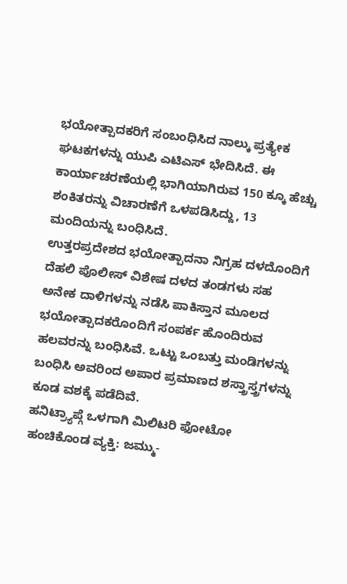ಭಯೋತ್ಪಾದಕರಿಗೆ ಸಂಬಂಧಿಸಿದ ನಾಲ್ಕು ಪ್ರತ್ಯೇಕ ಘಟಕಗಳನ್ನು ಯುಪಿ ಎಟಿಎಸ್ ಭೇದಿಸಿದೆ. ಈ ಕಾರ್ಯಾಚರಣೆಯಲ್ಲಿ ಭಾಗಿಯಾಗಿರುವ 150 ಕ್ಕೂ ಹೆಚ್ಚು ಶಂಕಿತರನ್ನು ವಿಚಾರಣೆಗೆ ಒಳಪಡಿಸಿದ್ದು, 13 ಮಂದಿಯನ್ನು ಬಂಧಿಸಿದೆ.
ಉತ್ತರಪ್ರದೇಶದ ಭಯೋತ್ಪಾದನಾ ನಿಗ್ರಹ ದಳದೊಂದಿಗೆ ದೆಹಲಿ ಪೊಲೀಸ್ ವಿಶೇಷ ದಳದ ತಂಡಗಳು ಸಹ ಅನೇಕ ದಾಳಿಗಳನ್ನು ನಡೆಸಿ ಪಾಕಿಸ್ತಾನ ಮೂಲದ ಭಯೋತ್ಪಾದಕರೊಂದಿಗೆ ಸಂಪರ್ಕ ಹೊಂದಿರುವ ಹಲವರನ್ನು ಬಂಧಿಸಿವೆ. ಒಟ್ಟು ಒಂಬತ್ತು ಮಂಡಿಗಳನ್ನು ಬಂಧಿಸಿ ಅವರಿಂದ ಅಪಾರ ಪ್ರಮಾಣದ ಶಸ್ತ್ರಾಸ್ತ್ರಗಳನ್ನು ಕೂಡ ವಶಕ್ಕೆ ಪಡೆದಿವೆ.
ಹನಿಟ್ರ್ಯಾಪ್ಗೆ ಒಳಗಾಗಿ ಮಿಲಿಟರಿ ಫೋಟೋ ಹಂಚಿಕೊಂಡ ವ್ಯಕ್ತಿ: ಜಮ್ಮು-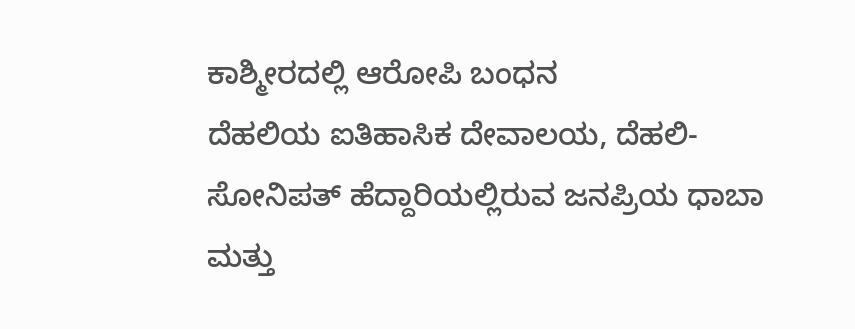ಕಾಶ್ಮೀರದಲ್ಲಿ ಆರೋಪಿ ಬಂಧನ
ದೆಹಲಿಯ ಐತಿಹಾಸಿಕ ದೇವಾಲಯ, ದೆಹಲಿ-ಸೋನಿಪತ್ ಹೆದ್ದಾರಿಯಲ್ಲಿರುವ ಜನಪ್ರಿಯ ಧಾಬಾ ಮತ್ತು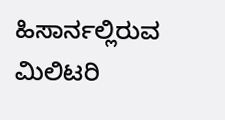ಹಿಸಾರ್ನಲ್ಲಿರುವ ಮಿಲಿಟರಿ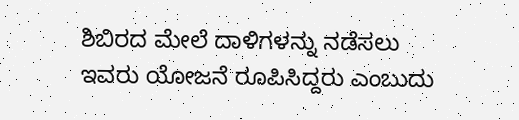ಶಿಬಿರದ ಮೇಲೆ ದಾಳಿಗಳನ್ನು ನಡೆಸಲು ಇವರು ಯೋಜನೆ ರೂಪಿಸಿದ್ದರು ಎಂಬುದು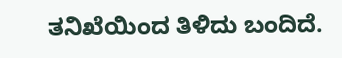ತನಿಖೆಯಿಂದ ತಿಳಿದು ಬಂದಿದೆ.